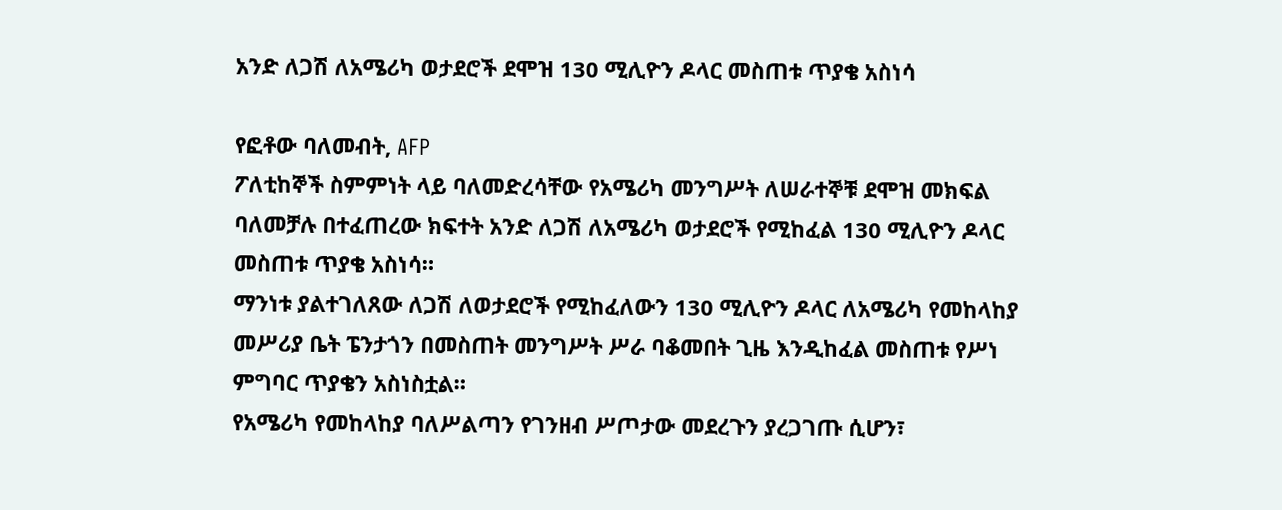አንድ ለጋሽ ለአሜሪካ ወታደሮች ደሞዝ 130 ሚሊዮን ዶላር መስጠቱ ጥያቄ አስነሳ

የፎቶው ባለመብት, AFP
ፖለቲከኞች ስምምነት ላይ ባለመድረሳቸው የአሜሪካ መንግሥት ለሠራተኞቹ ደሞዝ መክፍል ባለመቻሉ በተፈጠረው ክፍተት አንድ ለጋሽ ለአሜሪካ ወታደሮች የሚከፈል 130 ሚሊዮን ዶላር መስጠቱ ጥያቄ አስነሳ።
ማንነቱ ያልተገለጸው ለጋሽ ለወታደሮች የሚከፈለውን 130 ሚሊዮን ዶላር ለአሜሪካ የመከላከያ መሥሪያ ቤት ፔንታጎን በመስጠት መንግሥት ሥራ ባቆመበት ጊዜ እንዲከፈል መስጠቱ የሥነ ምግባር ጥያቄን አስነስቷል።
የአሜሪካ የመከላከያ ባለሥልጣን የገንዘብ ሥጦታው መደረጉን ያረጋገጡ ሲሆን፣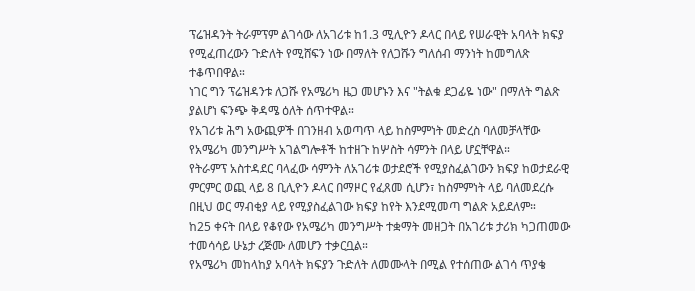ፕሬዝዳንት ትራምፕም ልገሳው ለአገሪቱ ከ1.3 ሚሊዮን ዶላር በላይ የሠራዊት አባላት ክፍያ የሚፈጠረውን ጉድለት የሚሸፍን ነው በማለት የለጋሹን ግለሰብ ማንነት ከመግለጽ ተቆጥበዋል።
ነገር ግን ፕሬዝዳንቱ ለጋሹ የአሜሪካ ዜጋ መሆኑን እና "ትልቁ ደጋፊዬ ነው" በማለት ግልጽ ያልሆነ ፍንጭ ቅዳሜ ዕለት ሰጥተዋል።
የአገሪቱ ሕግ አውጪዎች በገንዘብ አወጣጥ ላይ ከስምምነት መድረስ ባለመቻላቸው የአሜሪካ መንግሥት አገልግሎቶች ከተዘጉ ከሦስት ሳምንት በላይ ሆኗቸዋል።
የትራምፕ አስተዳደር ባላፈው ሳምንት ለአገሪቱ ወታደሮች የሚያስፈልገውን ክፍያ ከወታደራዊ ምርምር ወጪ ላይ 8 ቢሊዮን ዶላር በማዞር የፈጸመ ሲሆን፣ ከስምምነት ላይ ባለመደረሱ በዚህ ወር ማብቂያ ላይ የሚያስፈልገው ክፍያ ከየት እንደሚመጣ ግልጽ አይደለም።
ከ25 ቀናት በላይ የቆየው የአሜሪካ መንግሥት ተቋማት መዘጋት በአገሪቱ ታሪክ ካጋጠመው ተመሳሳይ ሁኔታ ረጅሙ ለመሆን ተቃርቧል።
የአሜሪካ መከላከያ አባላት ክፍያን ጉድለት ለመሙላት በሚል የተሰጠው ልገሳ ጥያቄ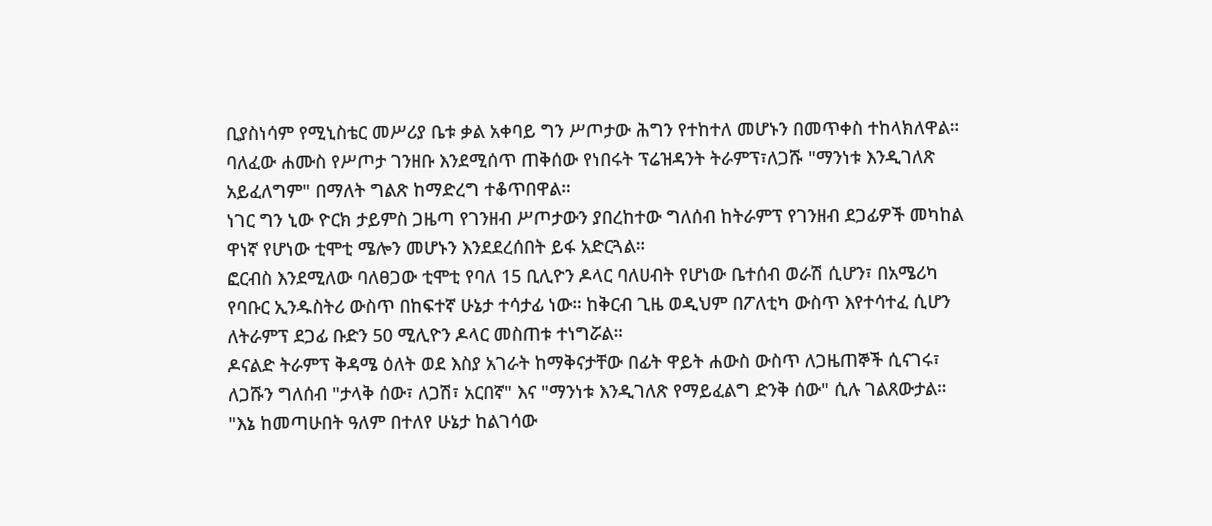ቢያስነሳም የሚኒስቴር መሥሪያ ቤቱ ቃል አቀባይ ግን ሥጦታው ሕግን የተከተለ መሆኑን በመጥቀስ ተከላክለዋል።
ባለፈው ሐሙስ የሥጦታ ገንዘቡ እንደሚሰጥ ጠቅሰው የነበሩት ፕሬዝዳንት ትራምፕ፣ለጋሹ "ማንነቱ እንዲገለጽ አይፈለግም" በማለት ግልጽ ከማድረግ ተቆጥበዋል።
ነገር ግን ኒው ዮርክ ታይምስ ጋዜጣ የገንዘብ ሥጦታውን ያበረከተው ግለሰብ ከትራምፕ የገንዘብ ደጋፊዎች መካከል ዋነኛ የሆነው ቲሞቲ ሜሎን መሆኑን እንደደረሰበት ይፋ አድርጓል።
ፎርብስ እንደሚለው ባለፀጋው ቲሞቲ የባለ 15 ቢሊዮን ዶላር ባለሀብት የሆነው ቤተሰብ ወራሽ ሲሆን፣ በአሜሪካ የባቡር ኢንዱስትሪ ውስጥ በከፍተኛ ሁኔታ ተሳታፊ ነው። ከቅርብ ጊዜ ወዲህም በፖለቲካ ውስጥ እየተሳተፈ ሲሆን ለትራምፕ ደጋፊ ቡድን 50 ሚሊዮን ዶላር መስጠቱ ተነግሯል።
ዶናልድ ትራምፕ ቅዳሜ ዕለት ወደ እስያ አገራት ከማቅናታቸው በፊት ዋይት ሐውስ ውስጥ ለጋዜጠኞች ሲናገሩ፣ ለጋሹን ግለሰብ "ታላቅ ሰው፣ ለጋሽ፣ አርበኛ" እና "ማንነቱ እንዲገለጽ የማይፈልግ ድንቅ ሰው" ሲሉ ገልጸውታል።
"እኔ ከመጣሁበት ዓለም በተለየ ሁኔታ ከልገሳው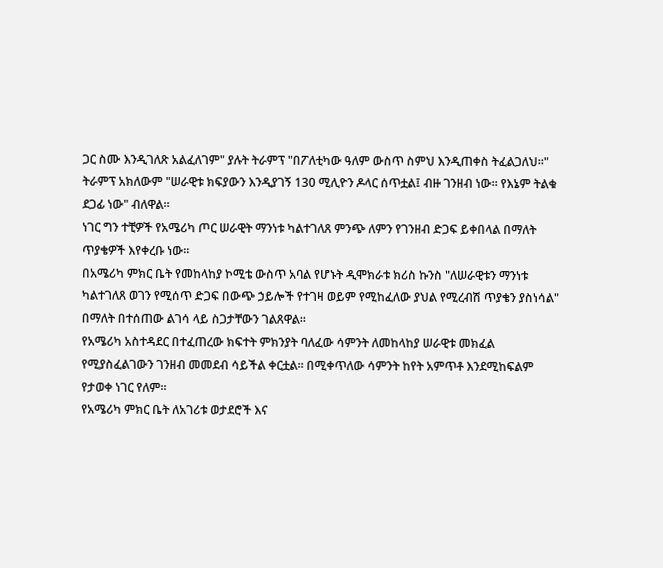ጋር ስሙ እንዲገለጽ አልፈለገም" ያሉት ትራምፕ "በፖለቲካው ዓለም ውስጥ ስምህ እንዲጠቀስ ትፈልጋለህ።"
ትራምፕ አክለውም "ሠራዊቱ ክፍያውን እንዲያገኝ 130 ሚሊዮን ዶላር ሰጥቷል፤ ብዙ ገንዘብ ነው። የእኔም ትልቁ ደጋፊ ነው" ብለዋል።
ነገር ግን ተቺዎች የአሜሪካ ጦር ሠራዊት ማንነቱ ካልተገለጸ ምንጭ ለምን የገንዘብ ድጋፍ ይቀበላል በማለት ጥያቄዎች እየቀረቡ ነው።
በአሜሪካ ምክር ቤት የመከላከያ ኮሚቴ ውስጥ አባል የሆኑት ዲሞክራቱ ክሪስ ኩንስ "ለሠራዊቱን ማንነቱ ካልተገለጸ ወገን የሚሰጥ ድጋፍ በውጭ ኃይሎች የተገዛ ወይም የሚከፈለው ያህል የሚረብሽ ጥያቄን ያስነሳል" በማለት በተሰጠው ልገሳ ላይ ስጋታቸውን ገልጸዋል።
የአሜሪካ አስተዳደር በተፈጠረው ክፍተት ምክንያት ባለፈው ሳምንት ለመከላከያ ሠራዊቱ መክፈል የሚያስፈልገውን ገንዘብ መመደብ ሳይችል ቀርቷል። በሚቀጥለው ሳምንት ከየት አምጥቶ እንደሚከፍልም የታወቀ ነገር የለም።
የአሜሪካ ምክር ቤት ለአገሪቱ ወታደሮች እና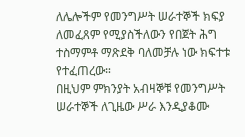ለሌሎችም የመንግሥት ሠራተኞች ክፍያ ለመፈጸም የሚያስችለውን የበጀት ሕግ ተስማምቶ ማጽደቅ ባለመቻሉ ነው ክፍተቱ የተፈጠረው።
በዚህም ምክንያት አብዛኞቹ የመንግሥት ሠራተኞች ለጊዜው ሥራ እንዲያቆሙ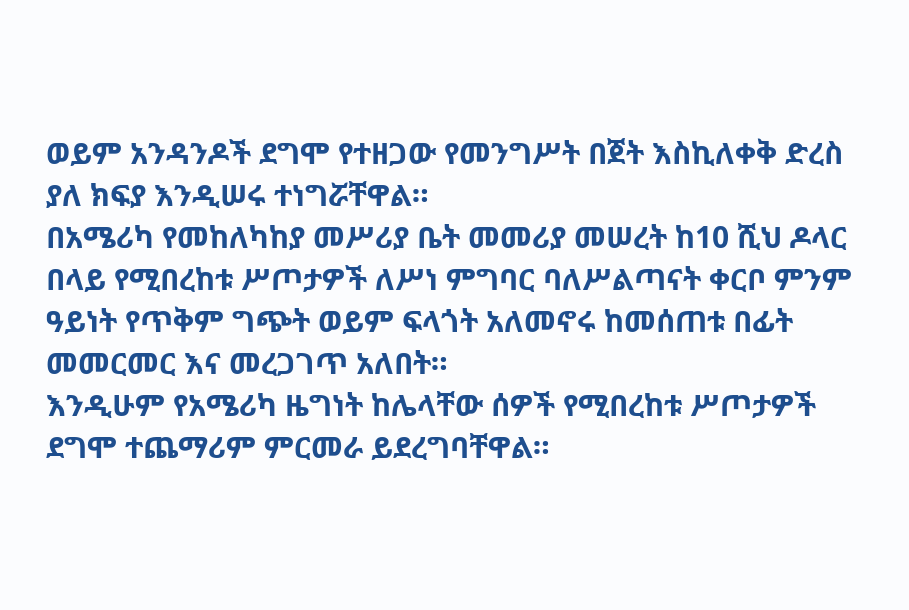ወይም አንዳንዶች ደግሞ የተዘጋው የመንግሥት በጀት እስኪለቀቅ ድረስ ያለ ክፍያ እንዲሠሩ ተነግሯቸዋል።
በአሜሪካ የመከለካከያ መሥሪያ ቤት መመሪያ መሠረት ከ10 ሺህ ዶላር በላይ የሚበረከቱ ሥጦታዎች ለሥነ ምግባር ባለሥልጣናት ቀርቦ ምንም ዓይነት የጥቅም ግጭት ወይም ፍላጎት አለመኖሩ ከመሰጠቱ በፊት መመርመር እና መረጋገጥ አለበት።
እንዲሁም የአሜሪካ ዜግነት ከሌላቸው ሰዎች የሚበረከቱ ሥጦታዎች ደግሞ ተጨማሪም ምርመራ ይደረግባቸዋል።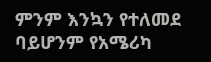ምንም እንኳን የተለመደ ባይሆንም የአሜሪካ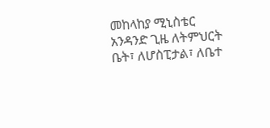መከላከያ ሚኒስቴር አንዳንድ ጊዜ ለትምህርት ቤት፣ ለሆስፒታል፣ ለቤተ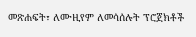መጽሐፍት፣ ለሙዚየም ለመሳሰሉት ፕሮጀክቶች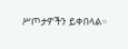ሥጦታዎችን ይቀበላል።